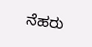ನೆಹರು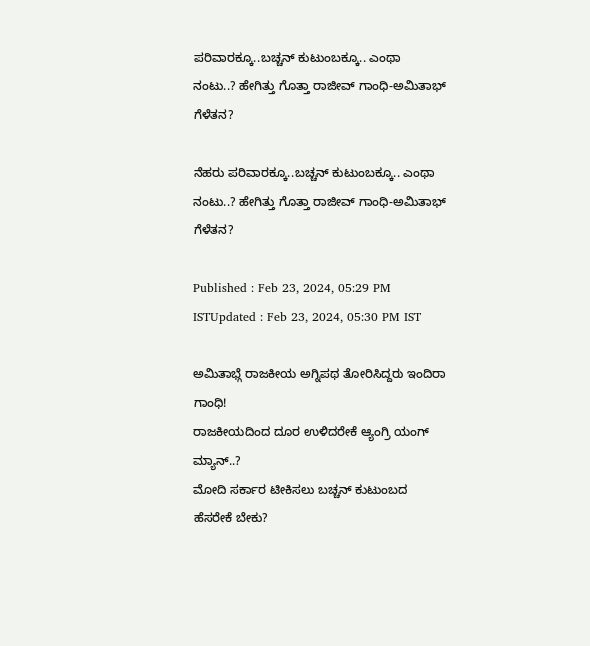ಪರಿವಾರಕ್ಕೂ..ಬಚ್ಚನ್ ಕುಟುಂಬಕ್ಕೂ.. ಎಂಥಾ ನಂಟು..? ಹೇಗಿತ್ತು ಗೊತ್ತಾ ರಾಜೀವ್ ಗಾಂಧಿ-ಅಮಿತಾಭ್ ಗೆಳೆತನ?

ನೆಹರು ಪರಿವಾರಕ್ಕೂ..ಬಚ್ಚನ್ ಕುಟುಂಬಕ್ಕೂ.. ಎಂಥಾ ನಂಟು..? ಹೇಗಿತ್ತು ಗೊತ್ತಾ ರಾಜೀವ್ ಗಾಂಧಿ-ಅಮಿತಾಭ್ ಗೆಳೆತನ?

Published : Feb 23, 2024, 05:29 PM ISTUpdated : Feb 23, 2024, 05:30 PM IST

ಅಮಿತಾಭ್ಗೆ ರಾಜಕೀಯ ಅಗ್ನಿಪಥ ತೋರಿಸಿದ್ದರು ಇಂದಿರಾ ಗಾಂಧಿ!
ರಾಜಕೀಯದಿಂದ ದೂರ ಉಳಿದರೇಕೆ ಆ್ಯಂಗ್ರಿ ಯಂಗ್ ಮ್ಯಾನ್..?
ಮೋದಿ ಸರ್ಕಾರ ಟೀಕಿಸಲು ಬಚ್ಚನ್ ಕುಟುಂಬದ ಹೆಸರೇಕೆ ಬೇಕು?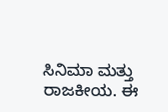ಸಿನಿಮಾ ಮತ್ತು ರಾಜಕೀಯ. ಈ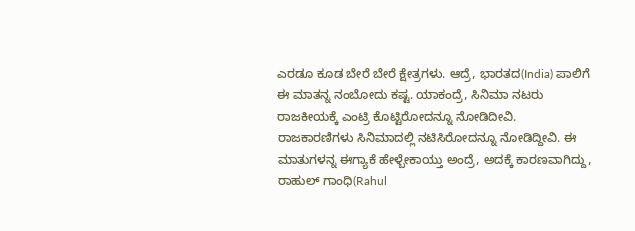ಎರಡೂ ಕೂಡ ಬೇರೆ ಬೇರೆ ಕ್ಷೇತ್ರಗಳು. ಆದ್ರೆ, ಭಾರತದ(India) ಪಾಲಿಗೆ ಈ ಮಾತನ್ನ ನಂಬೋದು ಕಷ್ಟ. ಯಾಕಂದ್ರೆ, ಸಿನಿಮಾ ನಟರು ರಾಜಕೀಯಕ್ಕೆ ಎಂಟ್ರಿ ಕೊಟ್ಟಿರೋದನ್ನೂ ನೋಡಿದೀವಿ. ರಾಜಕಾರಣಿಗಳು ಸಿನಿಮಾದಲ್ಲಿ ನಟಿಸಿರೋದನ್ನೂ ನೋಡಿದ್ದೀವಿ. ಈ ಮಾತುಗಳನ್ನ ಈಗ್ಯಾಕೆ ಹೇಳ್ಬೇಕಾಯ್ತು ಅಂದ್ರೆ, ಅದಕ್ಕೆ ಕಾರಣವಾಗಿದ್ದು, ರಾಹುಲ್ ಗಾಂಧಿ(Rahul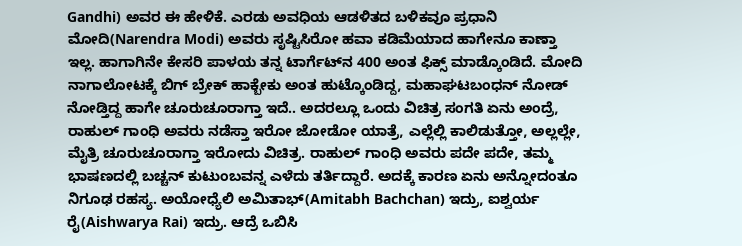Gandhi) ಅವರ ಈ ಹೇಳಿಕೆ. ಎರಡು ಅವಧಿಯ ಆಡಳಿತದ ಬಳಿಕವೂ ಪ್ರಧಾನಿ ಮೋದಿ(Narendra Modi) ಅವರು ಸೃಷ್ಟಿಸಿರೋ ಹವಾ ಕಡಿಮೆಯಾದ ಹಾಗೇನೂ ಕಾಣ್ತಾ ಇಲ್ಲ. ಹಾಗಾಗಿನೇ ಕೇಸರಿ ಪಾಳಯ ತನ್ನ ಟಾರ್ಗೆಟ್‌ನ 400 ಅಂತ ಫಿಕ್ಸ್ ಮಾಡ್ಕೊಂಡಿದೆ. ಮೋದಿ ನಾಗಾಲೋಟಕ್ಕೆ ಬಿಗ್ ಬ್ರೇಕ್ ಹಾಕ್ಬೇಕು ಅಂತ ಹುಟ್ಕೊಂಡಿದ್ದ, ಮಹಾಘಟಬಂಧನ್‌ ನೋಡ್ ನೋಡ್ತಿದ್ದ ಹಾಗೇ ಚೂರುಚೂರಾಗ್ತಾ ಇದೆ.. ಅದರಲ್ಲೂ ಒಂದು ವಿಚಿತ್ರ ಸಂಗತಿ ಏನು ಅಂದ್ರೆ, ರಾಹುಲ್ ಗಾಂಧಿ ಅವರು ನಡೆಸ್ತಾ ಇರೋ ಜೋಡೋ ಯಾತ್ರೆ, ಎಲ್ಲೆಲ್ಲಿ ಕಾಲಿಡುತ್ತೋ, ಅಲ್ಲಲ್ಲೇ, ಮೈತ್ರಿ ಚೂರುಚೂರಾಗ್ತಾ ಇರೋದು ವಿಚಿತ್ರ. ರಾಹುಲ್ ಗಾಂಧಿ ಅವರು ಪದೇ ಪದೇ, ತಮ್ಮ ಭಾಷಣದಲ್ಲಿ ಬಚ್ಚನ್ ಕುಟುಂಬವನ್ನ ಎಳೆದು ತರ್ತಿದ್ದಾರೆ. ಅದಕ್ಕೆ ಕಾರಣ ಏನು ಅನ್ನೋದಂತೂ ನಿಗೂಢ ರಹಸ್ಯ. ಅಯೋಧ್ಯೆಲಿ ಅಮಿತಾಭ್(Amitabh Bachchan) ಇದ್ರು, ಐಶ್ವರ್ಯ ರೈ(Aishwarya Rai) ಇದ್ರು. ಆದ್ರೆ ಒಬಿಸಿ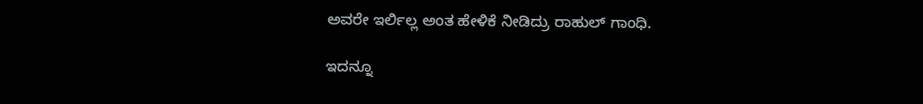ಅವರೇ ಇರ್ಲಿಲ್ಲ ಅಂತ ಹೇಳಿಕೆ ನೀಡಿದ್ರು ರಾಹುಲ್ ಗಾಂಧಿ.

ಇದನ್ನೂ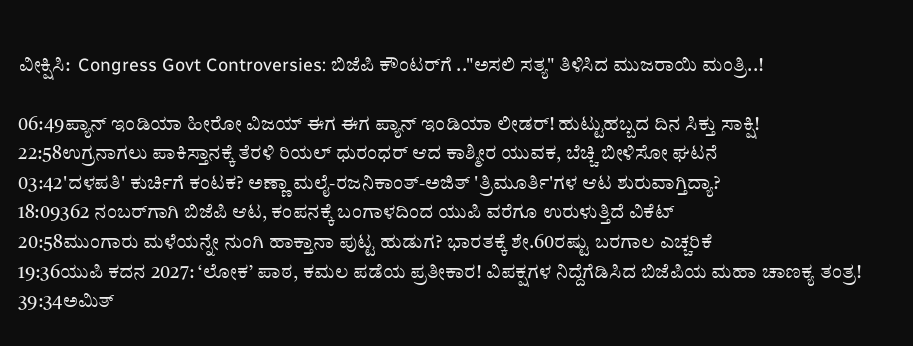ವೀಕ್ಷಿಸಿ:  Congress Govt Controversies: ಬಿಜೆಪಿ ಕೌಂಟರ್‌ಗೆ .."ಅಸಲಿ ಸತ್ಯ" ತಿಳಿಸಿದ ಮುಜರಾಯಿ ಮಂತ್ರಿ..!

06:49ಪ್ಯಾನ್ ಇಂಡಿಯಾ ಹೀರೋ ವಿಜಯ್ ಈಗ ಈಗ ಪ್ಯಾನ್ ಇಂಡಿಯಾ ಲೀಡರ್! ಹುಟ್ಟುಹಬ್ಬದ ದಿನ ಸಿಕ್ತು ಸಾಕ್ಷಿ!
22:58ಉಗ್ರನಾಗಲು ಪಾಕಿಸ್ತಾನಕ್ಕೆ ತೆರಳಿ ರಿಯಲ್ ಧುರಂಧರ್ ಆದ ಕಾಶ್ಮೀರ ಯುವಕ, ಬೆಚ್ಚಿ ಬೀಳಿಸೋ ಘಟನೆ
03:42'ದಳಪತಿ' ಕುರ್ಚಿಗೆ ಕಂಟಕ? ಅಣ್ಣಾ ಮಲೈ-ರಜನಿಕಾಂತ್-ಅಜಿತ್ 'ತ್ರಿಮೂರ್ತಿ'ಗಳ ಆಟ ಶುರುವಾಗ್ತಿದ್ಯಾ?
18:09362 ನಂಬರ್‌ಗಾಗಿ ಬಿಜೆಪಿ ಆಟ, ಕಂಪನಕ್ಕೆ ಬಂಗಾಳದಿಂದ ಯುಪಿ ವರೆಗೂ ಉರುಳುತ್ತಿದೆ ವಿಕೆಟ್
20:58ಮುಂಗಾರು ಮಳೆಯನ್ನೇ ನುಂಗಿ ಹಾಕ್ತಾನಾ ಪುಟ್ಟ ಹುಡುಗ? ಭಾರತಕ್ಕೆ ಶೇ.60ರಷ್ಟು ಬರಗಾಲ ಎಚ್ಚರಿಕೆ
19:36ಯುಪಿ ಕದನ 2027: ‘ಲೋಕ’ ಪಾಠ, ಕಮಲ ಪಡೆಯ ಪ್ರತೀಕಾರ! ವಿಪಕ್ಷಗಳ ನಿದ್ದೆಗೆಡಿಸಿದ ಬಿಜೆಪಿಯ ಮಹಾ ಚಾಣಕ್ಯ ತಂತ್ರ!
39:34ಅಮಿತ್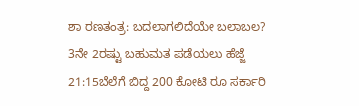ಶಾ ರಣತಂತ್ರ: ಬದಲಾಗಲಿದೆಯೇ ಬಲಾಬಲ? 3ನೇ 2ರಷ್ಟು ಬಹುಮತ ಪಡೆಯಲು ಹೆಜ್ಜೆ
21:15ಬೆಲೆಗೆ ಬಿದ್ದ 200 ಕೋಟಿ ರೂ ಸರ್ಕಾರಿ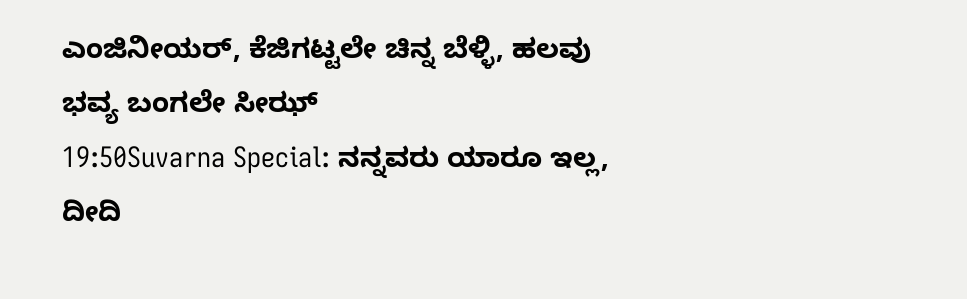ಎಂಜಿನೀಯರ್, ಕೆಜಿಗಟ್ಟಲೇ ಚಿನ್ನ ಬೆಳ್ಳಿ, ಹಲವು ಭವ್ಯ ಬಂಗಲೇ ಸೀಝ್
19:50Suvarna Special: ನನ್ನವರು ಯಾರೂ ಇಲ್ಲ, ದೀದಿ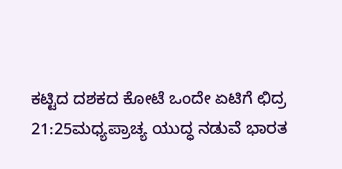ಕಟ್ಟಿದ ದಶಕದ ಕೋಟೆ ಒಂದೇ ಏಟಿಗೆ ಛಿದ್ರ
21:25ಮಧ್ಯಪ್ರಾಚ್ಯ ಯುದ್ಧ ನಡುವೆ ಭಾರತ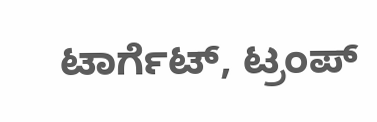ಟಾರ್ಗೆಟ್, ಟ್ರಂಪ್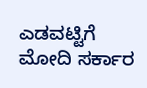ಎಡವಟ್ಟಿಗೆ ಮೋದಿ ಸರ್ಕಾರ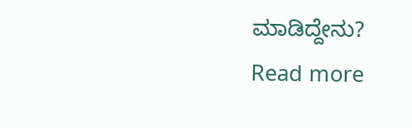ಮಾಡಿದ್ದೇನು?
Read more